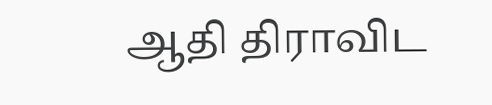ஆதி திராவிட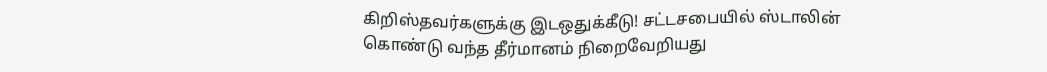கிறிஸ்தவர்களுக்கு இடஒதுக்கீடு! சட்டசபையில் ஸ்டாலின் கொண்டு வந்த தீர்மானம் நிறைவேறியது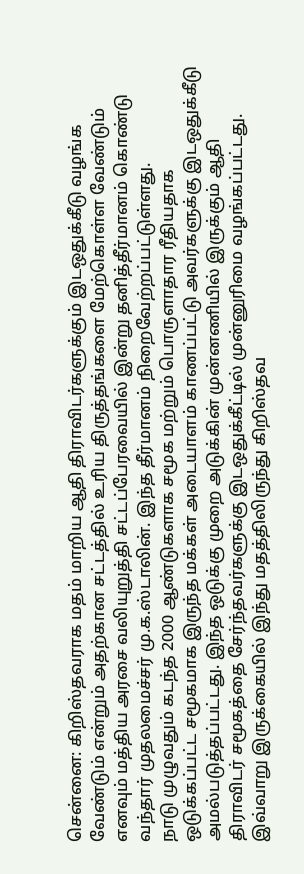சென்னை: கிறிஸ்தவராக மதம் மாறிய ஆதி திராவிடர்களுக்கும் இடஒதுக்கீடு வழங்க வேண்டும் என்றும் அதற்கான சட்டத்தில் உரிய திருத்தங்களை மேற்கொள்ள வேண்டும் எனவும் மத்திய அரசை வலியுறுத்தி சட்டப்பேரவையில் இன்று தனித்தீர்மானம் கொண்டு வந்தார் முதலமைச்சர் மு.க.ஸ்டாலின். இந்த தீர்மானம் நிறைவேற்றப்பட்டுள்ளது.
நாடு முழுவதும் கடந்த 2000 ஆண்டுகளாக சமூக மற்றும் பொருளாதார ரீதியதாக ஒடுக்கப்பட்ட சமூகமாக இருந்த மக்கள் அடையாளம் காணப்பட்டு அவர்களுக்கு இடஒதுக்கீடு அமல்படுத்தப்பட்டது. இந்த ஒடுக்கு முறை அடுக்கின் முன்னணியில் இருக்கும் ஆதி திராவிடர் சமூகத்தை சேர்ந்தவர்களுக்கு இடஒதுக்கீட்டில் முன்னுரிமை வழங்கப்பட்டது. இவ்வாறு இருக்கையில் இந்து மதத்திலிருந்து கிறிஸ்தவ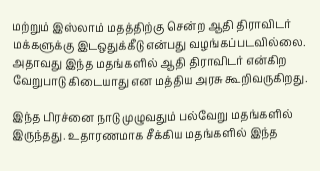மற்றும் இஸ்லாம் மதத்திற்கு சென்ற ஆதி திராவிடர் மக்களுக்கு இடஒதுக்கீடு என்பது வழங்கப்படவில்லை. அதாவது இந்த மதங்களில் ஆதி திராவிடர் என்கிற வேறுபாடு கிடையாது என மத்திய அரசு கூறிவருகிறது.

இந்த பிரச்னை நாடு முழுவதும் பல்வேறு மதங்களில் இருந்தது. உதாரணமாக சீக்கிய மதங்களில் இந்த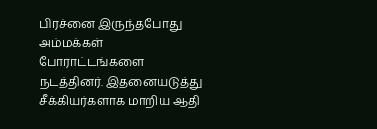பிரச்னை இருந்தபோது அம்மக்கள் போராட்டங்களை நடத்தினர். இதனையடுத்து சீக்கியர்களாக மாறிய ஆதி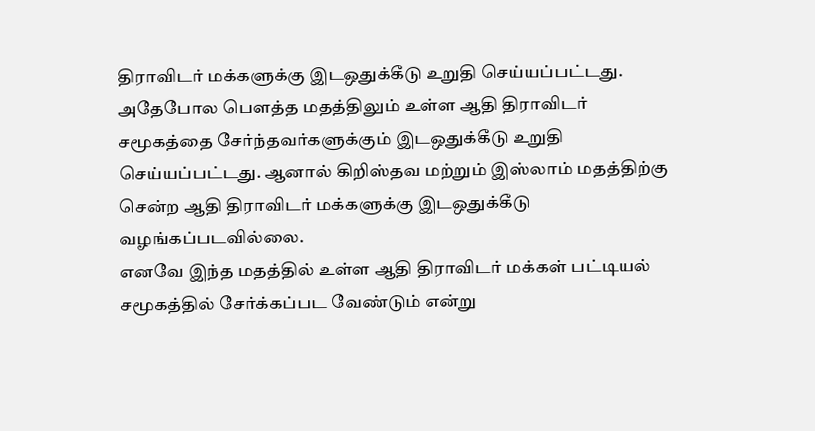திராவிடர் மக்களுக்கு இடஒதுக்கீடு உறுதி செய்யப்பட்டது. அதேபோல பௌத்த மதத்திலும் உள்ள ஆதி திராவிடர் சமூகத்தை சேர்ந்தவர்களுக்கும் இடஒதுக்கீடு உறுதி செய்யப்பட்டது. ஆனால் கிறிஸ்தவ மற்றும் இஸ்லாம் மதத்திற்கு சென்ற ஆதி திராவிடர் மக்களுக்கு இடஒதுக்கீடு வழங்கப்படவில்லை.
எனவே இந்த மதத்தில் உள்ள ஆதி திராவிடர் மக்கள் பட்டியல் சமூகத்தில் சேர்க்கப்பட வேண்டும் என்று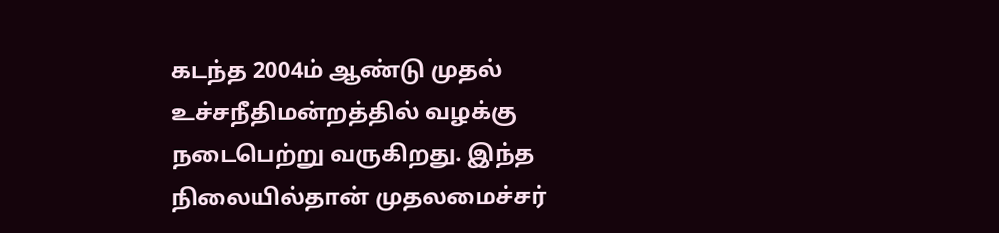கடந்த 2004ம் ஆண்டு முதல் உச்சநீதிமன்றத்தில் வழக்கு நடைபெற்று வருகிறது. இந்த நிலையில்தான் முதலமைச்சர்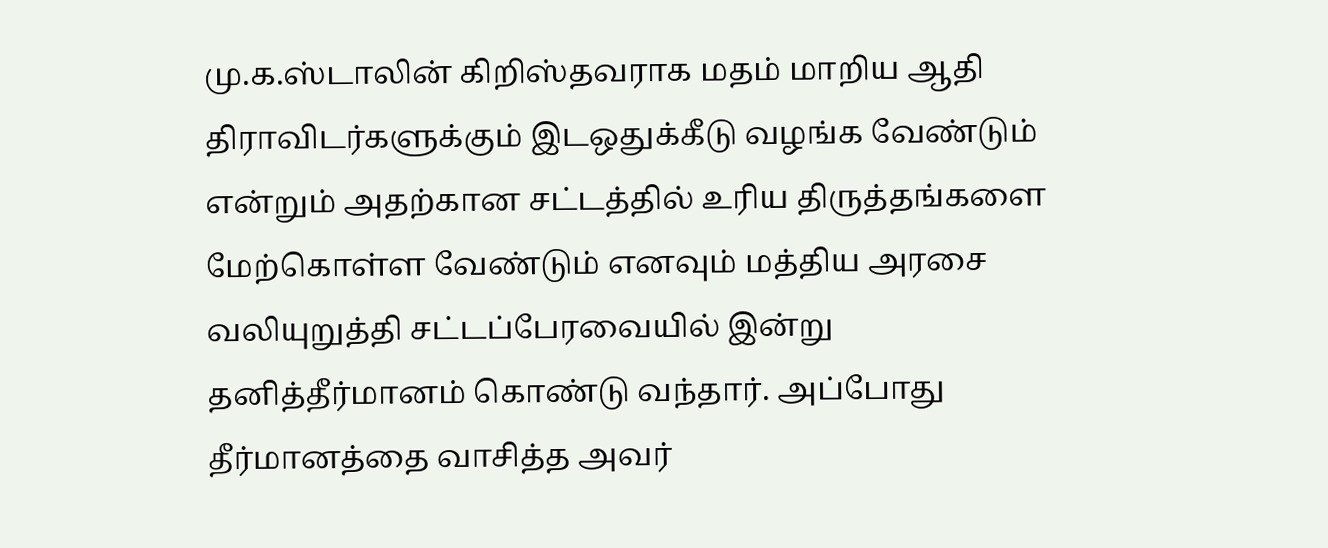மு.க.ஸ்டாலின் கிறிஸ்தவராக மதம் மாறிய ஆதி திராவிடர்களுக்கும் இடஒதுக்கீடு வழங்க வேண்டும் என்றும் அதற்கான சட்டத்தில் உரிய திருத்தங்களை மேற்கொள்ள வேண்டும் எனவும் மத்திய அரசை வலியுறுத்தி சட்டப்பேரவையில் இன்று தனித்தீர்மானம் கொண்டு வந்தார். அப்போது தீர்மானத்தை வாசித்த அவர்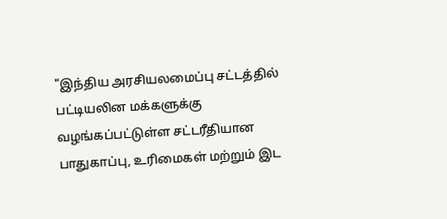"இந்திய அரசியலமைப்பு சட்டத்தில் பட்டியலின மக்களுக்கு வழங்கப்பட்டுள்ள சட்டரீதியான பாதுகாப்பு, உரிமைகள் மற்றும் இட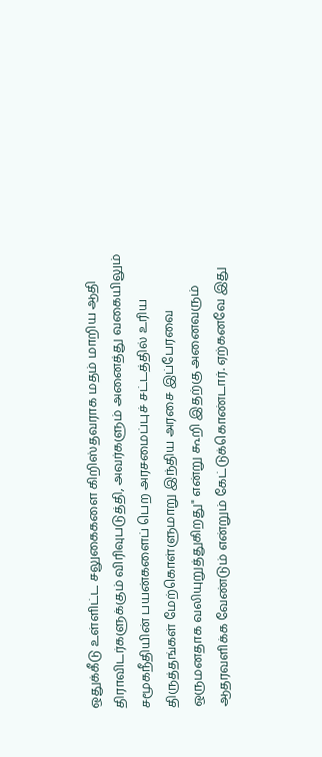ஒதுக்கீடு உள்ளிட்ட சலுகைகளை கிறிஸ்தவராக மதம் மாறிய ஆதி திராவிடர்களுக்கும் விரிவுபடுத்தி, அவர்களும் அனைத்து வகையிலும் சமூகநீதியின் பயன்களைப் பெற அரசமைப்புச் சட்டத்தில் உரிய திருத்தங்கள் மேற்கொள்ளுமாறு இந்திய அரசை இப்பேரவை ஒருமனதாக வலியுறுத்துகிறது" என்று கூறி இதற்கு அனைவரும் ஆதரவளிக்க வேண்டும் என்றும் கேட்டுக்கொண்டார். ஏற்கனவே இது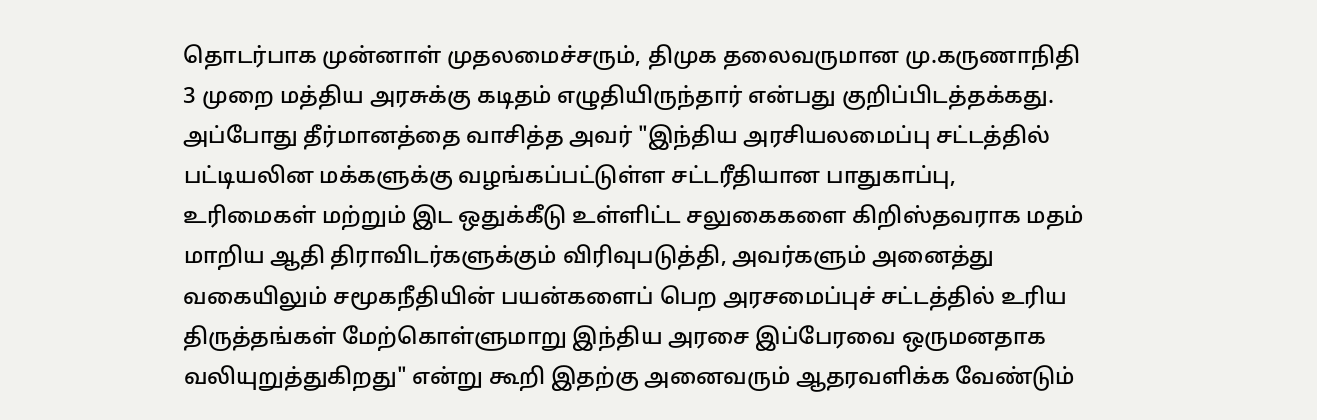தொடர்பாக முன்னாள் முதலமைச்சரும், திமுக தலைவருமான மு.கருணாநிதி 3 முறை மத்திய அரசுக்கு கடிதம் எழுதியிருந்தார் என்பது குறிப்பிடத்தக்கது.
அப்போது தீர்மானத்தை வாசித்த அவர் "இந்திய அரசியலமைப்பு சட்டத்தில் பட்டியலின மக்களுக்கு வழங்கப்பட்டுள்ள சட்டரீதியான பாதுகாப்பு, உரிமைகள் மற்றும் இட ஒதுக்கீடு உள்ளிட்ட சலுகைகளை கிறிஸ்தவராக மதம் மாறிய ஆதி திராவிடர்களுக்கும் விரிவுபடுத்தி, அவர்களும் அனைத்து வகையிலும் சமூகநீதியின் பயன்களைப் பெற அரசமைப்புச் சட்டத்தில் உரிய திருத்தங்கள் மேற்கொள்ளுமாறு இந்திய அரசை இப்பேரவை ஒருமனதாக வலியுறுத்துகிறது" என்று கூறி இதற்கு அனைவரும் ஆதரவளிக்க வேண்டும்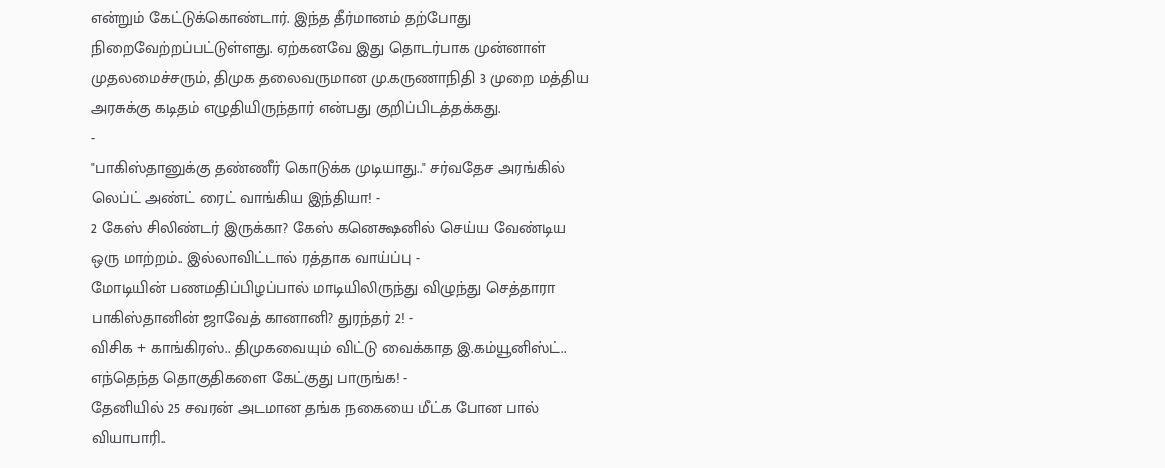என்றும் கேட்டுக்கொண்டார். இந்த தீர்மானம் தற்போது நிறைவேற்றப்பட்டுள்ளது. ஏற்கனவே இது தொடர்பாக முன்னாள் முதலமைச்சரும், திமுக தலைவருமான மு.கருணாநிதி 3 முறை மத்திய அரசுக்கு கடிதம் எழுதியிருந்தார் என்பது குறிப்பிடத்தக்கது.
-
"பாகிஸ்தானுக்கு தண்ணீர் கொடுக்க முடியாது.." சர்வதேச அரங்கில் லெப்ட் அண்ட் ரைட் வாங்கிய இந்தியா! -
2 கேஸ் சிலிண்டர் இருக்கா? கேஸ் கனெக்ஷனில் செய்ய வேண்டிய ஒரு மாற்றம்.. இல்லாவிட்டால் ரத்தாக வாய்ப்பு -
மோடியின் பணமதிப்பிழப்பால் மாடியிலிருந்து விழுந்து செத்தாரா பாகிஸ்தானின் ஜாவேத் கானானி? துரந்தர் 2! -
விசிக + காங்கிரஸ்.. திமுகவையும் விட்டு வைக்காத இ.கம்யூனிஸ்ட்.. எந்தெந்த தொகுதிகளை கேட்குது பாருங்க! -
தேனியில் 25 சவரன் அடமான தங்க நகையை மீட்க போன பால் வியாபாரி..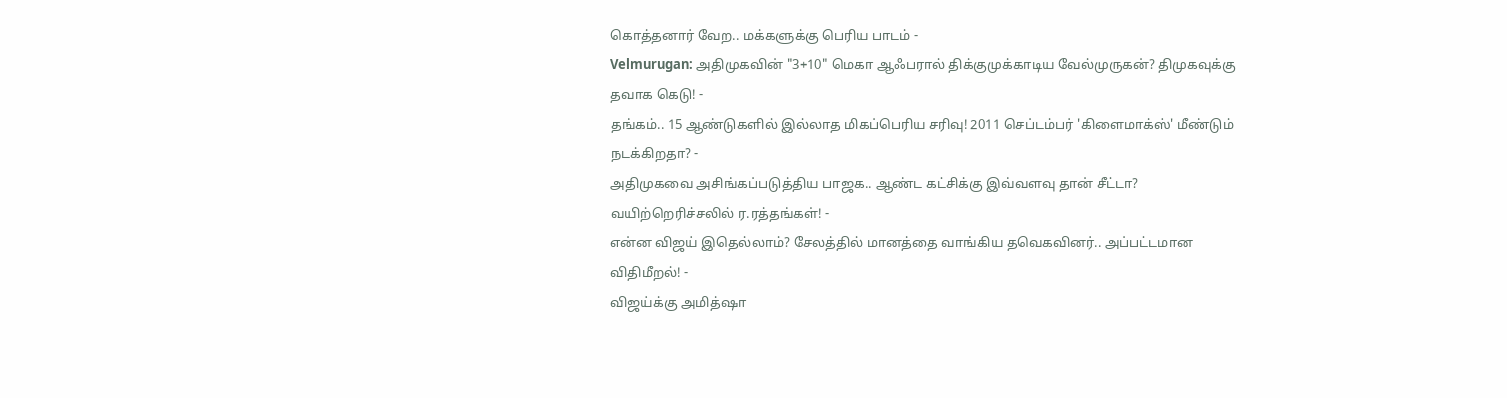கொத்தனார் வேற.. மக்களுக்கு பெரிய பாடம் -
Velmurugan: அதிமுகவின் "3+10" மெகா ஆஃபரால் திக்குமுக்காடிய வேல்முருகன்? திமுகவுக்கு தவாக கெடு! -
தங்கம்.. 15 ஆண்டுகளில் இல்லாத மிகப்பெரிய சரிவு! 2011 செப்டம்பர் 'கிளைமாக்ஸ்' மீண்டும் நடக்கிறதா? -
அதிமுகவை அசிங்கப்படுத்திய பாஜக.. ஆண்ட கட்சிக்கு இவ்வளவு தான் சீட்டா? வயிற்றெரிச்சலில் ர.ரத்தங்கள்! -
என்ன விஜய் இதெல்லாம்? சேலத்தில் மானத்தை வாங்கிய தவெகவினர்.. அப்பட்டமான விதிமீறல்! -
விஜய்க்கு அமித்ஷா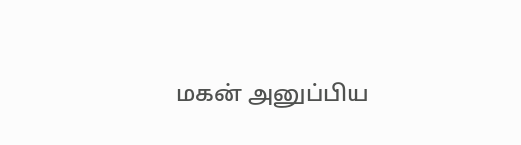மகன் அனுப்பிய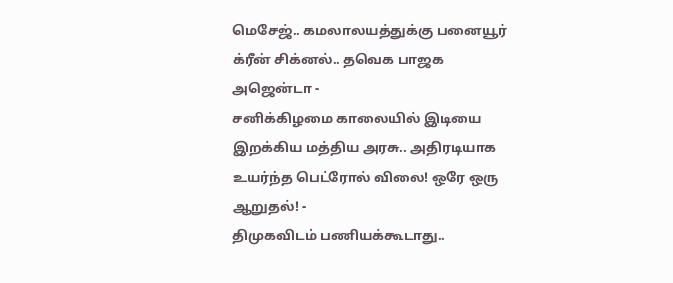மெசேஜ்.. கமலாலயத்துக்கு பனையூர் க்ரீன் சிக்னல்.. தவெக பாஜக அஜென்டா -
சனிக்கிழமை காலையில் இடியை இறக்கிய மத்திய அரசு.. அதிரடியாக உயர்ந்த பெட்ரோல் விலை! ஒரே ஒரு ஆறுதல்! -
திமுகவிடம் பணியக்கூடாது..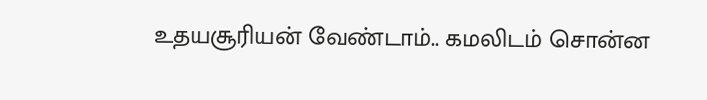உதயசூரியன் வேண்டாம்.. கமலிடம் சொன்ன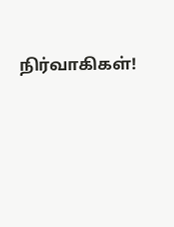நிர்வாகிகள்!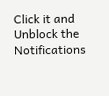Click it and Unblock the Notifications